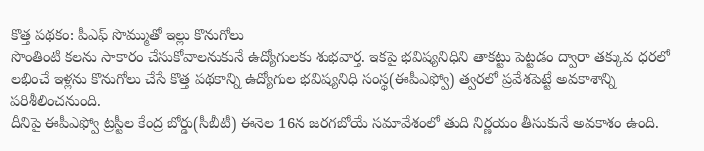కొత్త పథకం: పీఎఫ్ సొమ్ముతో ఇల్లు కొనుగోలు
సొంతింటి కలను సాకారం చేసుకోవాలనుకునే ఉద్యోగులకు శుభవార్త. ఇకపై భవిష్యనిధిని తాకట్టు పెట్టడం ద్వారా తక్కువ ధరలో లభించే ఇళ్లను కొనుగోలు చేసే కొత్త పథకాన్ని ఉద్యోగుల భవిష్యనిధి సంస్థ(ఈపీఎఫ్వో) త్వరలో ప్రవేశపెట్టే అవకాశాన్ని పరిశీలించనుంది.
దీనిపై ఈపీఎఫ్వో ట్రస్టీల కేంద్ర బోర్డు(సీబీటీ) ఈనెల 16న జరగబోయే సమావేశంలో తుది నిర్ణయం తీసుకునే అవకాశం ఉంది.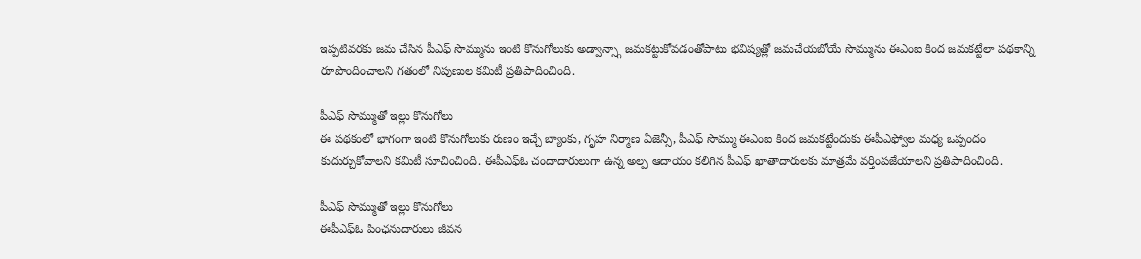ఇప్పటివరకు జమ చేసిన పీఎఫ్ సొమ్మును ఇంటి కొనుగోలుకు అడ్వాన్స్గా జమకట్టుకోవడంతోపాటు భవిష్యత్లో జమచేయబోయే సొమ్మును ఈఎంఐ కింద జమకట్టేలా పథకాన్ని రూపొందించాలని గతంలో నిపుణుల కమిటీ ప్రతిపాదించింది.

పీఎఫ్ సొమ్ముతో ఇల్లు కొనుగోలు
ఈ పథకంలో భాగంగా ఇంటి కొనుగోలుకు రుణం ఇచ్చే బ్యాంకు, గృహ నిర్మాణ ఏజెన్సీ, పీఎఫ్ సొమ్ము ఈఎంఐ కింద జమకట్టేందుకు ఈపీఎఫ్వోల మధ్య ఒప్పందం కుదుర్చుకోవాలని కమిటీ సూచించింది. ఈపీఎఫ్ఓ చందాదారులుగా ఉన్న అల్ప ఆదాయం కలిగిన పీఎఫ్ ఖాతాదారులకు మాత్రమే వర్తింపజేయాలని ప్రతిపాదించింది.

పీఎఫ్ సొమ్ముతో ఇల్లు కొనుగోలు
ఈపీఎఫ్ఓ పింఛనుదారులు జీవన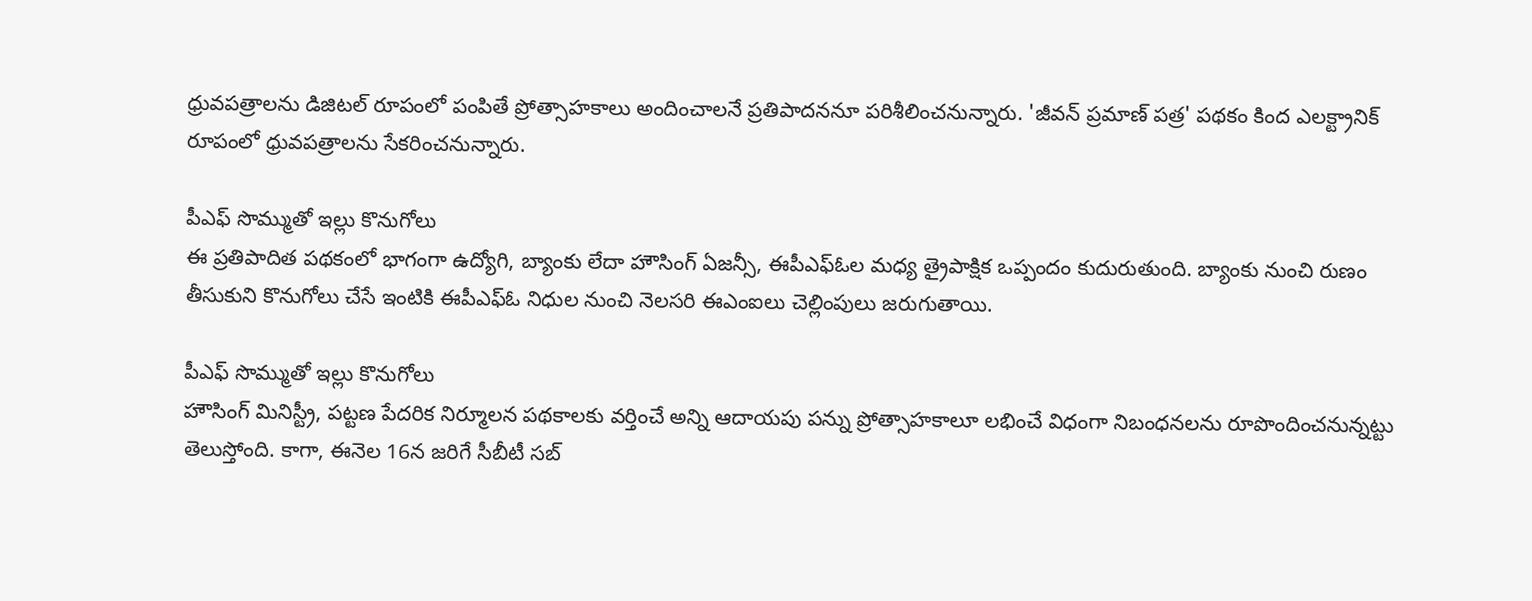ధ్రువపత్రాలను డిజిటల్ రూపంలో పంపితే ప్రోత్సాహకాలు అందించాలనే ప్రతిపాదననూ పరిశీలించనున్నారు. 'జీవన్ ప్రమాణ్ పత్ర' పథకం కింద ఎలక్ట్రానిక్ రూపంలో ధ్రువపత్రాలను సేకరించనున్నారు.

పీఎఫ్ సొమ్ముతో ఇల్లు కొనుగోలు
ఈ ప్రతిపాదిత పథకంలో భాగంగా ఉద్యోగి, బ్యాంకు లేదా హౌసింగ్ ఏజన్సీ, ఈపీఎఫ్ఓల మధ్య త్రైపాక్షిక ఒప్పందం కుదురుతుంది. బ్యాంకు నుంచి రుణం తీసుకుని కొనుగోలు చేసే ఇంటికి ఈపీఎఫ్ఓ నిధుల నుంచి నెలసరి ఈఎంఐలు చెల్లింపులు జరుగుతాయి.

పీఎఫ్ సొమ్ముతో ఇల్లు కొనుగోలు
హౌసింగ్ మినిస్ట్రీ, పట్టణ పేదరిక నిర్మూలన పథకాలకు వర్తించే అన్ని ఆదాయపు పన్ను ప్రోత్సాహకాలూ లభించే విధంగా నిబంధనలను రూపొందించనున్నట్టు తెలుస్తోంది. కాగా, ఈనెల 16న జరిగే సీబీటీ సబ్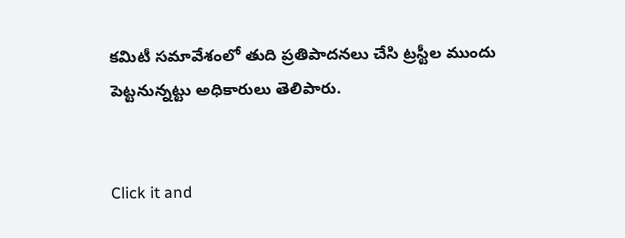కమిటీ సమావేశంలో తుది ప్రతిపాదనలు చేసి ట్రస్టీల ముందు పెట్టనున్నట్టు అధికారులు తెలిపారు.


Click it and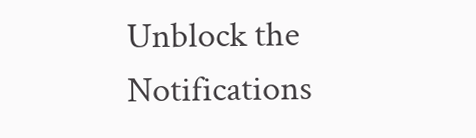Unblock the Notifications